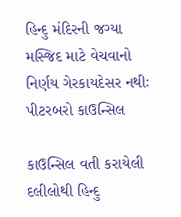હિન્દુ મંદિરની જગ્યા મસ્જિદ માટે વેચવાનો નિર્ણય ગેરકાયદેસર નથીઃ પીટરબરો કાઉન્સિલ

કાઉન્સિલ વતી કરાયેલી દલીલોથી હિન્દુ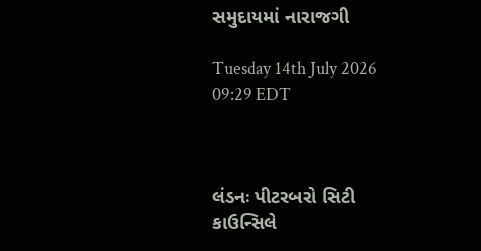સમુદાયમાં નારાજગી

Tuesday 14th July 2026 09:29 EDT



લંડનઃ પીટરબરો સિટી કાઉન્સિલે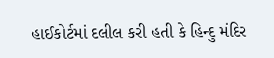હાઈકોર્ટમાં દલીલ કરી હતી કે હિન્દુ મંદિર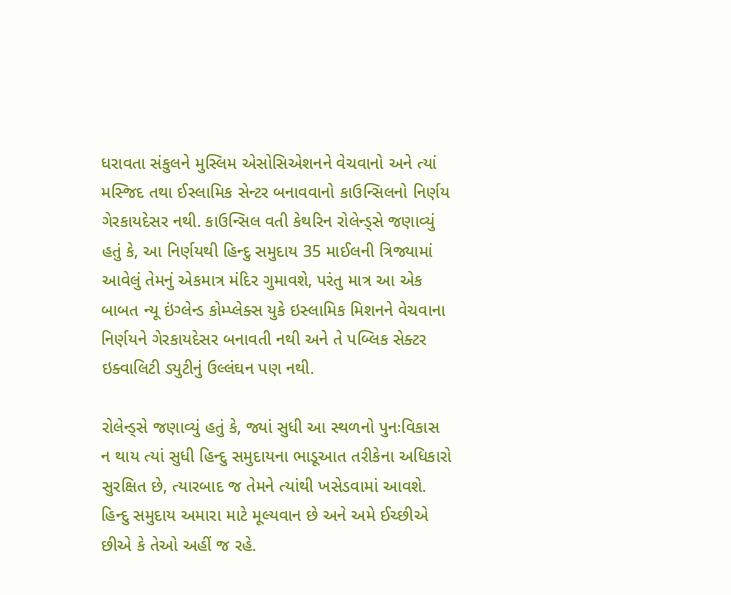ધરાવતા સંકુલને મુસ્લિમ એસોસિએશનને વેચવાનો અને ત્યાં મસ્જિદ તથા ઈસ્લામિક સેન્ટર બનાવવાનો કાઉન્સિલનો નિર્ણય ગેરકાયદેસર નથી. કાઉન્સિલ વતી કેથરિન રોલેન્ડ્સે જણાવ્યું હતું કે, આ નિર્ણયથી હિન્દુ સમુદાય 35 માઈલની ત્રિજ્યામાં આવેલું તેમનું એકમાત્ર મંદિર ગુમાવશે, પરંતુ માત્ર આ એક બાબત ન્યૂ ઇંગ્લેન્ડ કોમ્પ્લેક્સ યુકે ઇસ્લામિક મિશનને વેચવાના નિર્ણયને ગેરકાયદેસર બનાવતી નથી અને તે પબ્લિક સેક્ટર ઇક્વાલિટી ડ્યુટીનું ઉલ્લંઘન પણ નથી.

રોલેન્ડ્સે જણાવ્યું હતું કે, જ્યાં સુધી આ સ્થળનો પુનઃવિકાસ ન થાય ત્યાં સુધી હિન્દુ સમુદાયના ભાડૂઆત તરીકેના અધિકારો સુરક્ષિત છે, ત્યારબાદ જ તેમને ત્યાંથી ખસેડવામાં આવશે. હિન્દુ સમુદાય અમારા માટે મૂલ્યવાન છે અને અમે ઈચ્છીએ છીએ કે તેઓ અહીં જ રહે.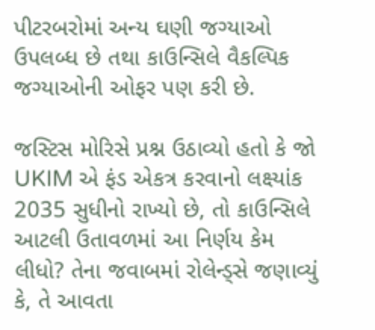પીટરબરોમાં અન્ય ઘણી જગ્યાઓ ઉપલબ્ધ છે તથા કાઉન્સિલે વૈકલ્પિક જગ્યાઓની ઓફર પણ કરી છે.

જસ્ટિસ મોરિસે પ્રશ્ન ઉઠાવ્યો હતો કે જો UKIM એ ફંડ એકત્ર કરવાનો લક્ષ્યાંક 2035 સુધીનો રાખ્યો છે, તો કાઉન્સિલે આટલી ઉતાવળમાં આ નિર્ણય કેમ લીધો? તેના જવાબમાં રોલેન્ડ્સે જણાવ્યું કે, તે આવતા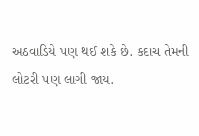અઠવાડિયે પણ થઈ શકે છે. કદાચ તેમની લોટરી પણ લાગી જાય.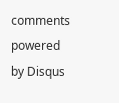comments powered by Disqus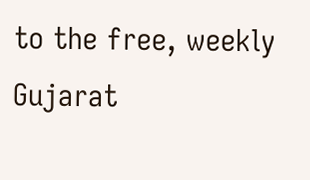to the free, weekly Gujarat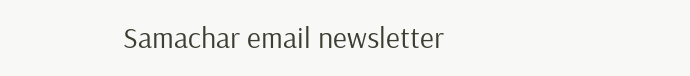Samachar email newsletter